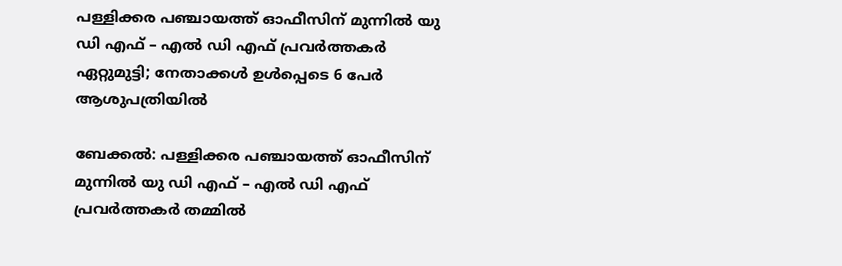പള്ളിക്കര പഞ്ചായത്ത് ഓഫീസിന് മുന്നിൽ യു ഡി എഫ് – എൽ ഡി എഫ് പ്രവർത്തകർ ഏറ്റുമുട്ടി; നേതാക്കൾ ഉൾപ്പെടെ 6 പേർ ആശുപത്രിയിൽ

ബേക്കൽ: പള്ളിക്കര പഞ്ചായത്ത് ഓഫീസിന് മുന്നിൽ യു ഡി എഫ് – എൽ ഡി എഫ് പ്രവർത്തകർ തമ്മിൽ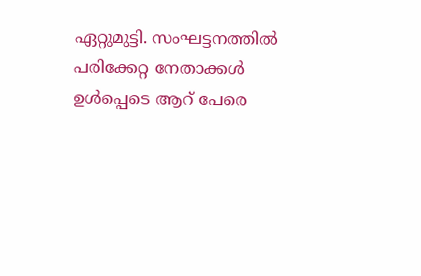ഏറ്റുമുട്ടി. സംഘട്ടനത്തിൽ പരിക്കേറ്റ നേതാക്കൾ ഉൾപ്പെടെ ആറ് പേരെ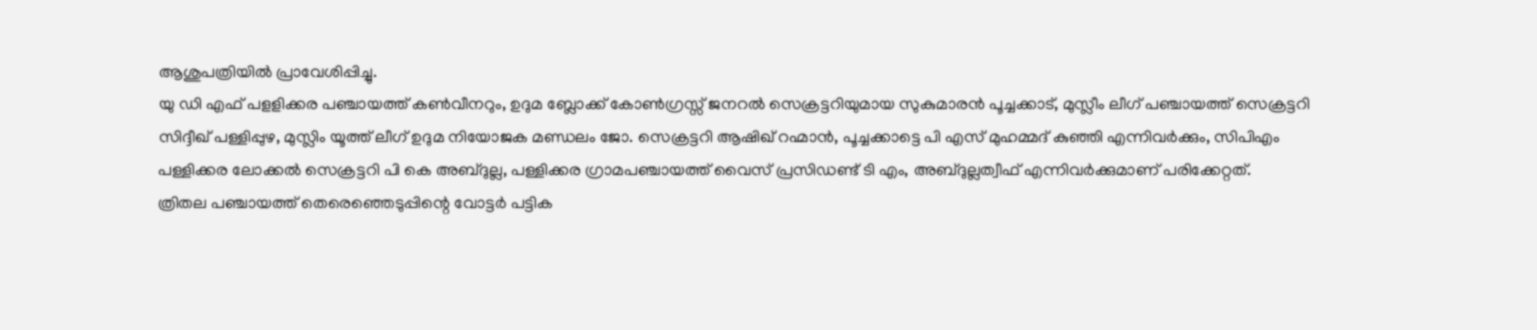ആശുപത്രിയിൽ പ്രാവേശിപ്പിച്ചു.
യു ഡി എഫ് പളളിക്കര പഞ്ചായത്ത് കൺവീനറും, ഉദുമ ബ്ലോക്ക് കോൺഗ്രസ്സ് ജനറൽ സെക്രട്ടറിയുമായ സുകുമാരൻ പൂച്ചക്കാട്, മുസ്ലീം ലീഗ് പഞ്ചായത്ത് സെക്രട്ടറി സിദ്ദീഖ് പള്ളിപ്പുഴ, മുസ്ലിം യൂത്ത് ലീഗ് ഉദുമ നിയോജക മണ്ഡലം ജോ. സെക്രട്ടറി ആഷിഖ് റഹ്മാൻ, പൂച്ചക്കാട്ടെ പി എസ് മുഹമ്മദ് കുഞ്ഞി എന്നിവർക്കും, സിപിഎം പള്ളിക്കര ലോക്കൽ സെക്രട്ടറി പി കെ അബ്ദുല്ല, പള്ളിക്കര ഗ്രാമപഞ്ചായത്ത് വൈസ് പ്രസിഡണ്ട് ടി എം, അബ്ദുല്ലത്വീഫ് എന്നിവർക്കുമാണ് പരിക്കേറ്റത്.
ത്രിതല പഞ്ചായത്ത് തെരെഞ്ഞെടുപ്പിന്റെ വോട്ടർ പട്ടിക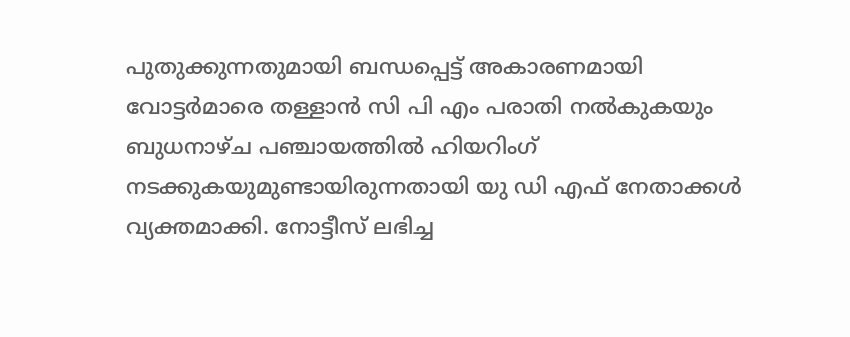പുതുക്കുന്നതുമായി ബന്ധപ്പെട്ട് അകാരണമായി വോട്ടർമാരെ തള്ളാൻ സി പി എം പരാതി നൽകുകയും ബുധനാഴ്ച പഞ്ചായത്തിൽ ഹിയറിംഗ് നടക്കുകയുമുണ്ടായിരുന്നതായി യു ഡി എഫ് നേതാക്കൾ വ്യക്തമാക്കി. നോട്ടീസ് ലഭിച്ച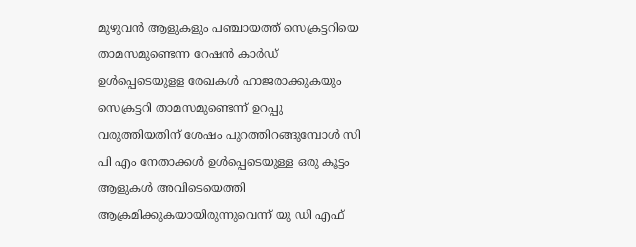മുഴുവൻ ആളുകളും പഞ്ചായത്ത് സെക്രട്ടറിയെ താമസമുണ്ടെന്ന റേഷൻ കാർഡ് ഉൾപ്പെടെയുളള രേഖകൾ ഹാജരാക്കുകയും സെക്രട്ടറി താമസമുണ്ടെന്ന് ഉറപ്പു വരുത്തിയതിന് ശേഷം പുറത്തിറങ്ങുമ്പോൾ സി പി എം നേതാക്കൾ ഉൾപ്പെടെയുള്ള ഒരു കൂട്ടം ആളുകൾ അവിടെയെത്തി ആക്രമിക്കുകയായിരുന്നുവെന്ന് യു ഡി എഫ്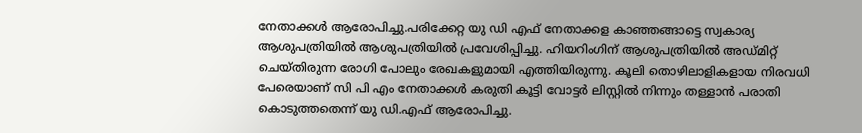നേതാക്കൾ ആരോപിച്ചു.പരിക്കേറ്റ യു ഡി എഫ് നേതാക്കള കാഞ്ഞങ്ങാട്ടെ സ്വകാര്യ ആശുപത്രിയിൽ ആശുപത്രിയിൽ പ്രവേശിപ്പിച്ചു. ഹിയറിംഗിന് ആശുപത്രിയിൽ അഡ്മിറ്റ് ചെയ്തിരുന്ന രോഗി പോലും രേഖകളുമായി എത്തിയിരുന്നു. കൂലി തൊഴിലാളികളായ നിരവധി പേരെയാണ് സി പി എം നേതാക്കൾ കരുതി കൂട്ടി വോട്ടർ ലിസ്റ്റിൽ നിന്നും തള്ളാൻ പരാതി കൊടുത്തതെന്ന് യു ഡി.എഫ് ആരോപിച്ചു.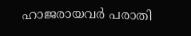ഹാജരായവർ പരാതി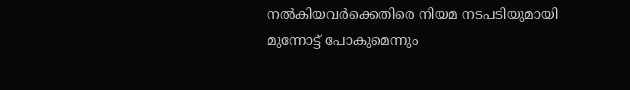നൽകിയവർക്കെതിരെ നിയമ നടപടിയുമായി മുന്നോട്ട് പോകുമെന്നും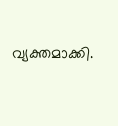വ്യക്തമാക്കി.